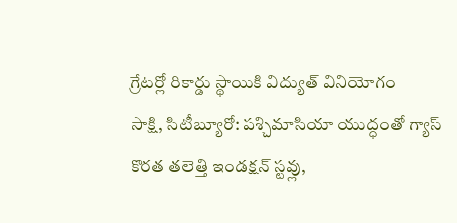గ్రేటర్లో రికార్డు స్థాయికి విద్యుత్ వినియోగం
సాక్షి, సిటీబ్యూరో: పశ్చిమాసియా యుద్ధంతో గ్యాస్ కొరత తలెత్తి ఇండక్షన్ స్టవ్లు,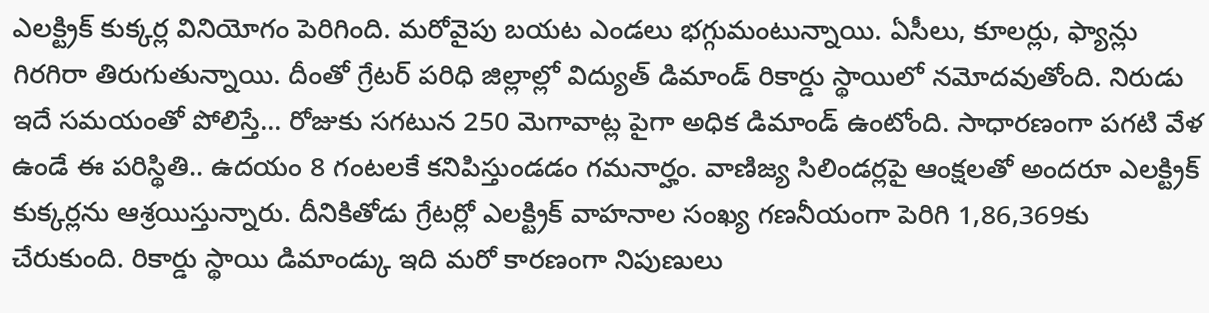ఎలక్ట్రిక్ కుక్కర్ల వినియోగం పెరిగింది. మరోవైపు బయట ఎండలు భగ్గుమంటున్నాయి. ఏసీలు, కూలర్లు, ఫ్యాన్లు గిరగిరా తిరుగుతున్నాయి. దీంతో గ్రేటర్ పరిధి జిల్లాల్లో విద్యుత్ డిమాండ్ రికార్డు స్థాయిలో నమోదవుతోంది. నిరుడు ఇదే సమయంతో పోలిస్తే... రోజుకు సగటున 250 మెగావాట్ల పైగా అధిక డిమాండ్ ఉంటోంది. సాధారణంగా పగటి వేళ ఉండే ఈ పరిస్థితి.. ఉదయం 8 గంటలకే కనిపిస్తుండడం గమనార్హం. వాణిజ్య సిలిండర్లపై ఆంక్షలతో అందరూ ఎలక్ట్రిక్ కుక్కర్లను ఆశ్రయిస్తున్నారు. దీనికితోడు గ్రేటర్లో ఎలక్ట్రిక్ వాహనాల సంఖ్య గణనీయంగా పెరిగి 1,86,369కు చేరుకుంది. రికార్డు స్థాయి డిమాండ్కు ఇది మరో కారణంగా నిపుణులు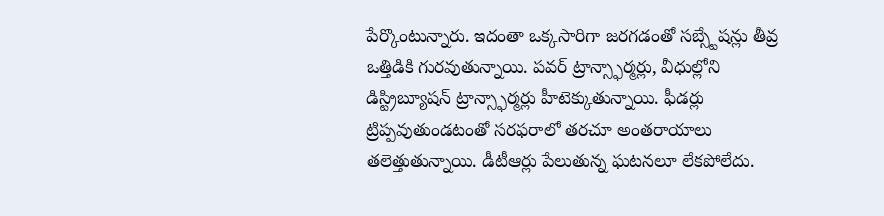పేర్కొంటున్నారు. ఇదంతా ఒక్కసారిగా జరగడంతో సబ్స్టేషన్లు తీవ్ర ఒత్తిడికి గురవుతున్నాయి. పవర్ ట్రాన్స్ఫార్మర్లు, వీధుల్లోని డిస్ట్రిబ్యూషన్ ట్రాన్స్ఫార్మర్లు హీటెక్కుతున్నాయి. ఫీడర్లు ట్రిప్పవుతుండటంతో సరఫరాలో తరచూ అంతరాయాలు తలెత్తుతున్నాయి. డీటీఆర్లు పేలుతున్న ఘటనలూ లేకపోలేదు.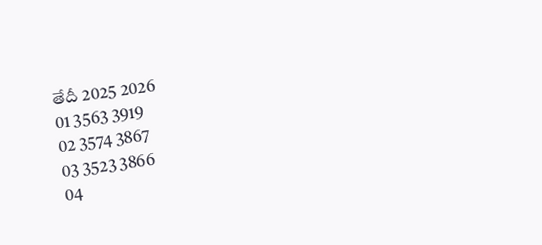తేదీ 2025 2026
01 3563 3919
02 3574 3867
03 3523 3866
04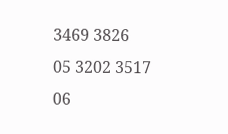3469 3826
05 3202 3517
06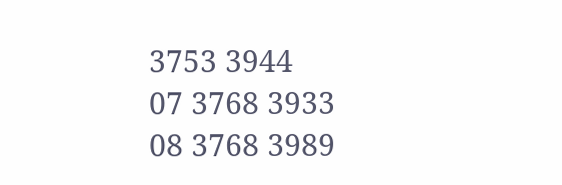3753 3944
07 3768 3933
08 3768 3989